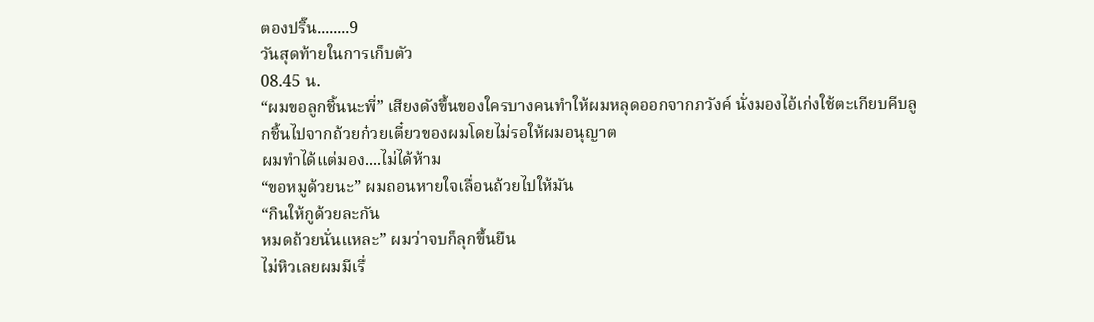ตองปริ๊น........9
วันสุดท้ายในการเก็บตัว
08.45 น.
“ผมขอลูกชิ้นนะพี่” เสียงดังขึ้นของใครบางคนทำให้ผมหลุดออกจากภวังค์ นั่งมองไอ้เก่งใช้ตะเกียบคีบลูกชิ้นไปจากถ้วยก๋วยเตี๋ยวของผมโดยไม่รอให้ผมอนุญาต
ผมทำได้แต่มอง....ไม่ได้ห้าม
“ขอหมูด้วยนะ” ผมถอนหายใจเลื่อนถ้วยไปให้มัน
“กินให้กูด้วยละกัน
หมดถ้วยนั่นแหละ” ผมว่าจบก็ลุกขึ้นยืน
ไม่หิวเลยผมมีเรื่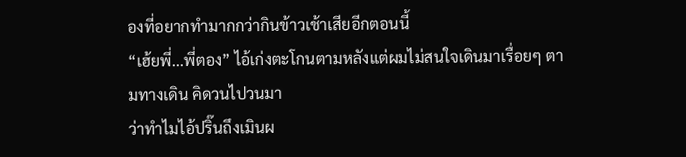องที่อยากทำมากกว่ากินข้าวเช้าเสียอีกตอนนี้
“เฮ้ยพี่...พี่ตอง” ไอ้เก่งตะโกนตามหลังแต่ผมไม่สนใจเดินมาเรื่อยๆ ตามทางเดิน คิดวนไปวนมา
ว่าทำไมไอ้ปริ๊นถึงเมินผ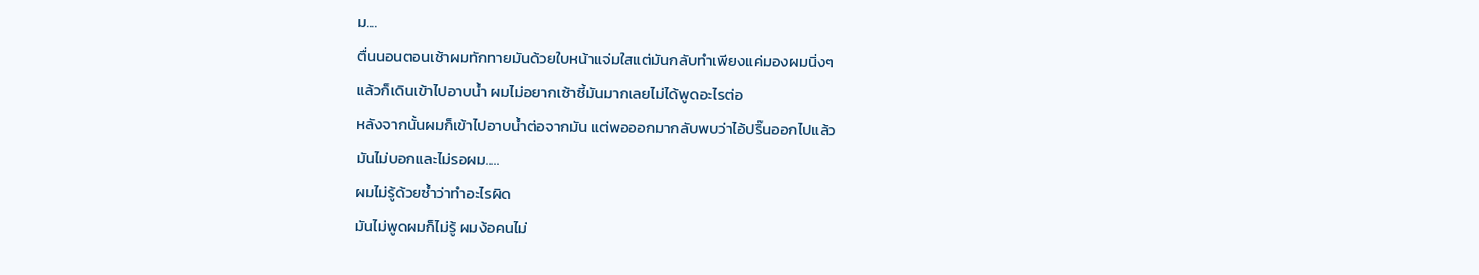ม....
ตื่นนอนตอนเช้าผมทักทายมันด้วยใบหน้าแจ่มใสแต่มันกลับทำเพียงแค่มองผมนิ่งๆ
แล้วก็เดินเข้าไปอาบน้ำ ผมไม่อยากเซ้าซี้มันมากเลยไม่ได้พูดอะไรต่อ
หลังจากนั้นผมก็เข้าไปอาบน้ำต่อจากมัน แต่พอออกมากลับพบว่าไอ้ปริ๊นออกไปแล้ว
มันไม่บอกและไม่รอผม.....
ผมไม่รู้ด้วยซ้ำว่าทำอะไรผิด
มันไม่พูดผมก็ไม่รู้ ผมง้อคนไม่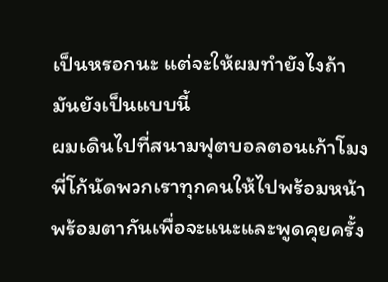เป็นหรอกนะ แต่จะให้ผมทำยังไงถ้ามันยังเป็นแบบนี้
ผมเดินไปที่สนามฟุตบอลตอนเก้าโมงพี่โก้นัดพวกเราทุกคนให้ไปพร้อมหน้าพร้อมตากันเพื่อจะแนะและพูดคุยครั้ง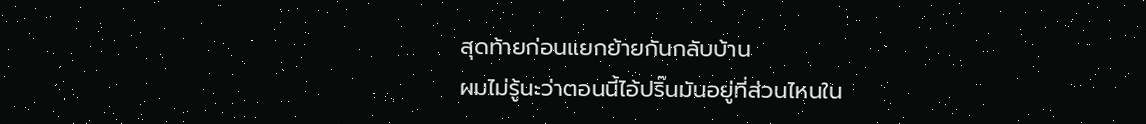สุดท้ายก่อนแยกย้ายกันกลับบ้าน
ผมไม่รู้นะว่าตอนนี้ไอ้ปริ๊นมันอยู่ที่ส่วนไหนใน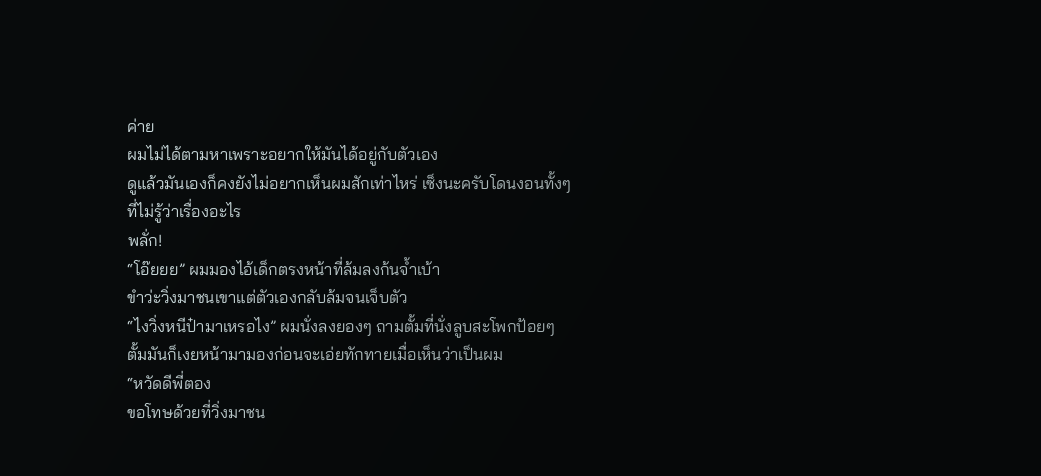ค่าย
ผมไม่ได้ตามหาเพราะอยากให้มันได้อยู่กับตัวเอง
ดูแล้วมันเองก็คงยังไม่อยากเห็นผมสักเท่าไหร่ เซ็งนะครับโดนงอนทั้งๆ
ที่ไม่รู้ว่าเรื่องอะไร
พลั่ก!
“โอ๊ยยย” ผมมองไอ้เด็กตรงหน้าที่ล้มลงก้นจ้ำเบ้า
ขำว่ะวิ่งมาชนเขาแต่ตัวเองกลับล้มจนเจ็บตัว
“ไงวิ่งหนีป๋ามาเหรอไง” ผมนั่งลงยองๆ ถามตั้มที่นั่งลูบสะโพกป้อยๆ
ตั้มมันก็เงยหน้ามามองก่อนจะเอ่ยทักทายเมื่อเห็นว่าเป็นผม
“หวัดดีพี่ตอง
ขอโทษด้วยที่วิ่งมาชน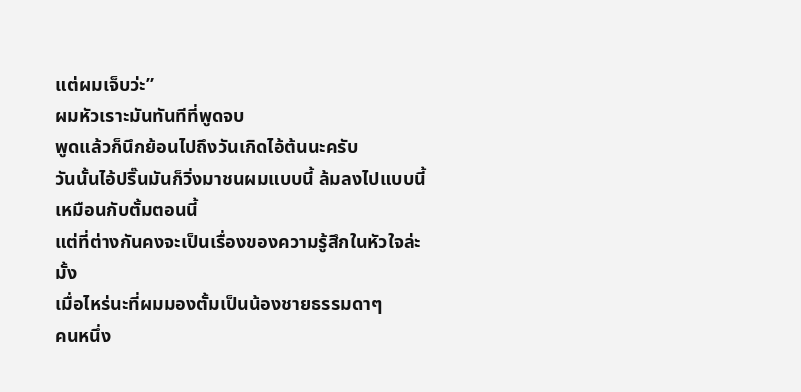แต่ผมเจ็บว่ะ”
ผมหัวเราะมันทันทีที่พูดจบ
พูดแล้วก็นึกย้อนไปถึงวันเกิดไอ้ต้นนะครับ
วันนั้นไอ้ปริ๊นมันก็วิ่งมาชนผมแบบนี้ ล้มลงไปแบบนี้ เหมือนกับตั้มตอนนี้
แต่ที่ต่างกันคงจะเป็นเรื่องของความรู้สึกในหัวใจล่ะมั้ง
เมื่อไหร่นะที่ผมมองตั้มเป็นน้องชายธรรมดาๆ
คนหนึ่ง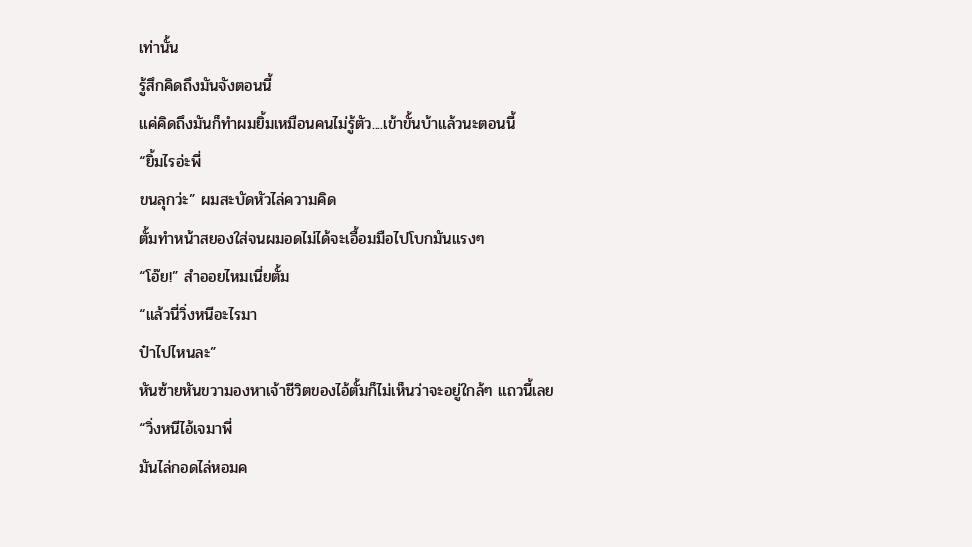เท่านั้น
รู้สึกคิดถึงมันจังตอนนี้
แค่คิดถึงมันก็ทำผมยิ้มเหมือนคนไม่รู้ตัว....เข้าขั้นบ้าแล้วนะตอนนี้
“ยิ้มไรอ่ะพี่
ขนลุกว่ะ” ผมสะบัดหัวไล่ความคิด
ตั้มทำหน้าสยองใส่จนผมอดไม่ได้จะเอื้อมมือไปโบกมันแรงๆ
“โอ๊ย!” สำออยไหมเนี่ยตั้ม
“แล้วนี่วิ่งหนีอะไรมา
ป๋าไปไหนละ”
หันซ้ายหันขวามองหาเจ้าชีวิตของไอ้ตั้มก็ไม่เห็นว่าจะอยู่ใกล้ๆ แถวนี้เลย
“วิ่งหนีไอ้เจมาพี่
มันไล่กอดไล่หอมค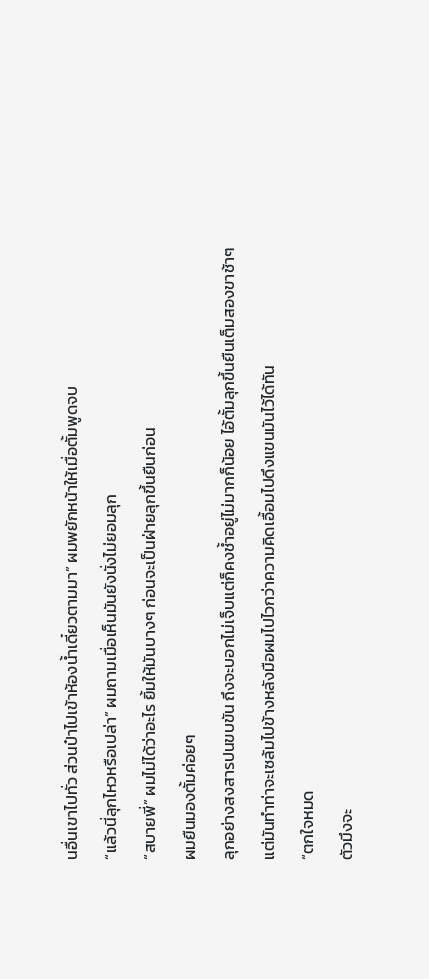นอื่นเขาไปทั่ว ส่วนป๋าไปเข้าห้องน้ำเดี๋ยวตามมา” ผมพยักหน้าให้เมื่อตั้มพูดจบ
“แล้วนี่ลุกไหวหรือเปล่า” ผมถามเมื่อเห็นมันยังนั่งไม่ยอมลุก
“สบายพี่” ผมไม่ได้ว่าอะไร ยิ้มให้มันบางๆ ก่อนจะเป็นฝ่ายลุกขึ้นยืนก่อน
ผมยืนมองตั้มค่อยๆ
ลุกอย่างสงสารปนขบขัน ถึงจะบอกไม่เจ็บแต่ก็คงช้ำอยู่ไม่มากก็น้อย ไอ้ตั้มลุกขึ้นยืนเต็มสองขาช้าๆ
แต่มันทำท่าจะเซล้มไปข้างหลังมือผมไปไวกว่าความคิดเอื้อมไปดึงแขนมันไว้ได้ทัน
“ตกใจหมด
ตัวมึงจะ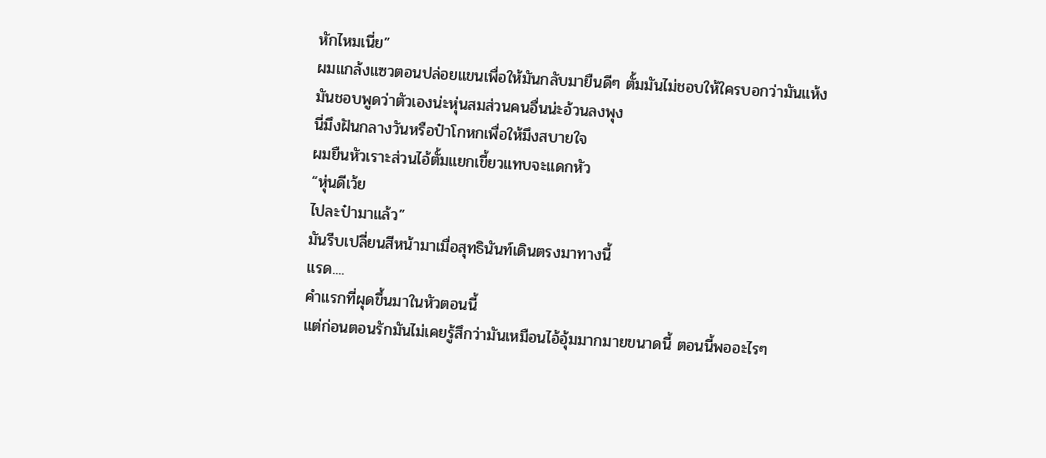หักไหมเนี่ย”
ผมแกล้งแซวตอนปล่อยแขนเพื่อให้มันกลับมายืนดีๆ ตั้มมันไม่ชอบให้ใครบอกว่ามันแห้ง
มันชอบพูดว่าตัวเองน่ะหุ่นสมส่วนคนอื่นน่ะอ้วนลงพุง
นี่มึงฝันกลางวันหรือป๋าโกหกเพื่อให้มึงสบายใจ
ผมยืนหัวเราะส่วนไอ้ตั้มแยกเขี้ยวแทบจะแดกหัว
“หุ่นดีเว้ย
ไปละป๋ามาแล้ว”
มันรีบเปลี่ยนสีหน้ามาเมื่อสุทธินันท์เดินตรงมาทางนี้
แรด....
คำแรกที่ผุดขึ้นมาในหัวตอนนี้
แต่ก่อนตอนรักมันไม่เคยรู้สึกว่ามันเหมือนไอ้อุ้มมากมายขนาดนี้ ตอนนี้พออะไรๆ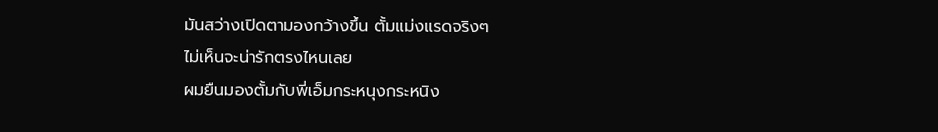มันสว่างเปิดตามองกว้างขึ้น ตั้มแม่งแรดจริงๆ
ไม่เห็นจะน่ารักตรงไหนเลย
ผมยืนมองตั้มกับพี่เอ็มกระหนุงกระหนิง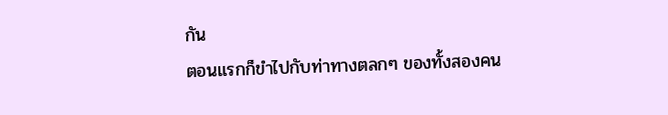กัน
ตอนแรกก็ขำไปกับท่าทางตลกๆ ของทั้งสองคน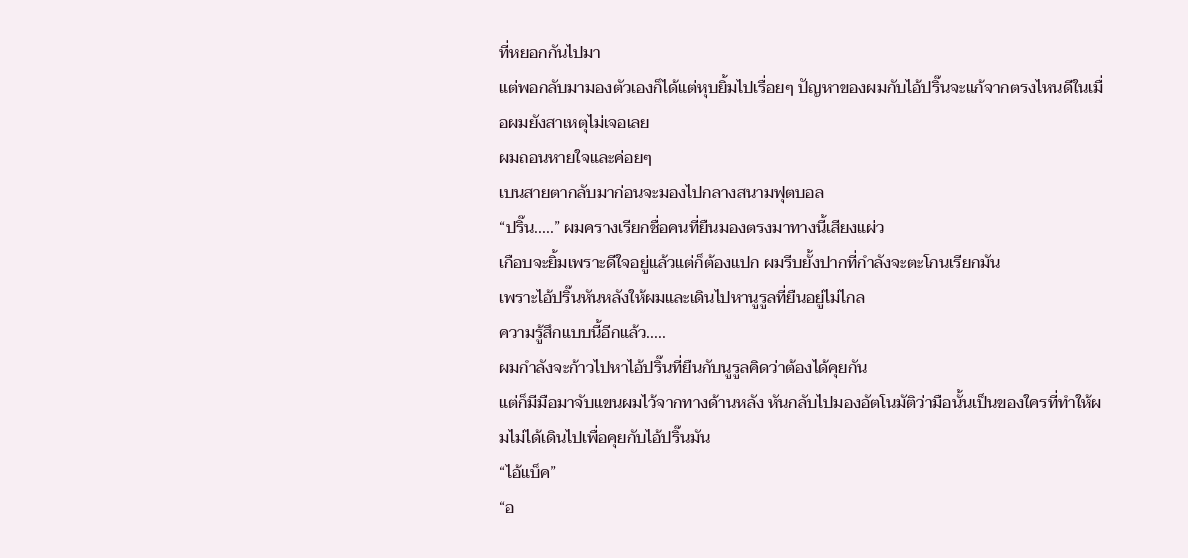ที่หยอกกันไปมา
แต่พอกลับมามองตัวเองก็ได้แต่หุบยิ้มไปเรื่อยๆ ปัญหาของผมกับไอ้ปริ๊นจะแก้จากตรงไหนดีในเมื่อผมยังสาเหตุไม่เจอเลย
ผมถอนหายใจและค่อยๆ
เบนสายตากลับมาก่อนจะมองไปกลางสนามฟุตบอล
“ปริ๊น.....” ผมครางเรียกชื่อคนที่ยืนมองตรงมาทางนี้เสียงแผ่ว
เกือบจะยิ้มเพราะดีใจอยู่แล้วแต่ก็ต้องแปก ผมรีบยั้งปากที่กำลังจะตะโกนเรียกมัน
เพราะไอ้ปริ๊นหันหลังให้ผมและเดินไปหานูรูลที่ยืนอยู่ไม่ไกล
ความรู้สึกแบบนี้อีกแล้ว.....
ผมกำลังจะก้าวไปหาไอ้ปริ๊นที่ยืนกับนูรูลคิดว่าต้องได้คุยกัน
แต่ก็มีมือมาจับแขนผมไว้จากทางด้านหลัง หันกลับไปมองอัตโนมัติว่ามือนั้นเป็นของใครที่ทำให้ผมไม่ได้เดินไปเพื่อคุยกับไอ้ปริ๊นมัน
“ไอ้แบ็ค”
“อ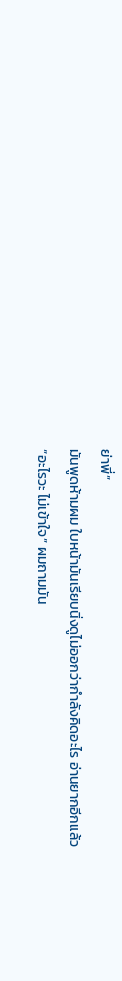ย่าพี่”
มันพูดห้ามผม ใบหน้ามันเรียบนิ่งดูไม่ออกว่ากำลังคิดอะไร อ่านยากอีกแล้ว
“อะไรวะ ไม่เข้าใจ” ผมถามมัน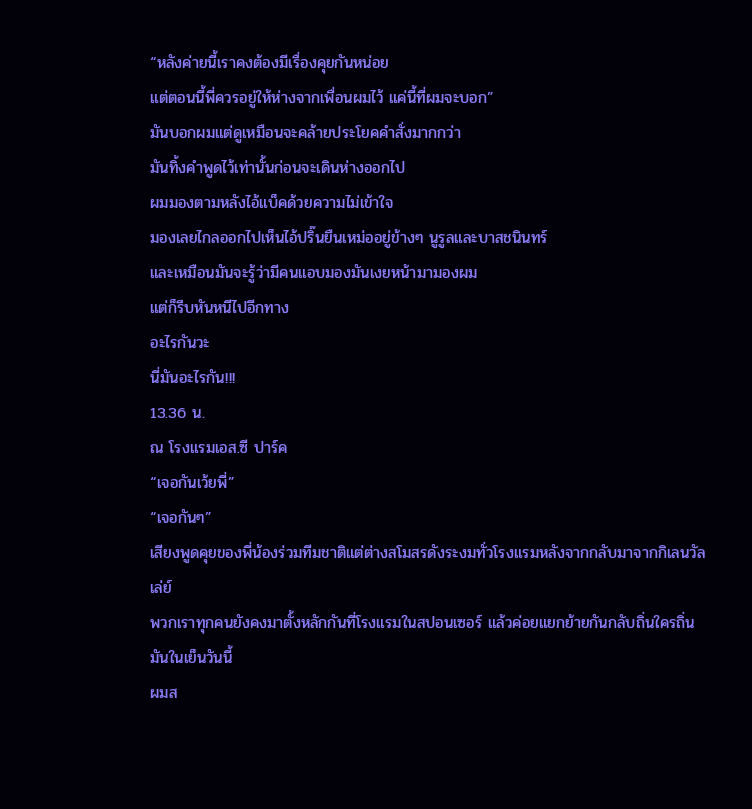“หลังค่ายนี้เราคงต้องมีเรื่องคุยกันหน่อย
แต่ตอนนี้พี่ควรอยู่ให้ห่างจากเพื่อนผมไว้ แค่นี้ที่ผมจะบอก”
มันบอกผมแต่ดูเหมือนจะคล้ายประโยคคำสั่งมากกว่า
มันทิ้งคำพูดไว้เท่านั้นก่อนจะเดินห่างออกไป
ผมมองตามหลังไอ้แบ็คด้วยความไม่เข้าใจ
มองเลยไกลออกไปเห็นไอ้ปริ๊นยืนเหม่ออยู่ข้างๆ นูรูลและบาสชนินทร์
และเหมือนมันจะรู้ว่ามีคนแอบมองมันเงยหน้ามามองผม
แต่ก็รีบหันหนีไปอีกทาง
อะไรกันวะ
นี่มันอะไรกัน!!!
13.36 น.
ณ โรงแรมเอส.ซี ปาร์ค
“เจอกันเว้ยพี่”
“เจอกันๆ”
เสียงพูดคุยของพี่น้องร่วมทีมชาติแต่ต่างสโมสรดังระงมทั่วโรงแรมหลังจากกลับมาจากกิเลนวัลเล่ย์
พวกเราทุกคนยังคงมาตั้งหลักกันที่โรงแรมในสปอนเซอร์ แล้วค่อยแยกย้ายกันกลับถิ่นใครถิ่นมันในเย็นวันนี้
ผมส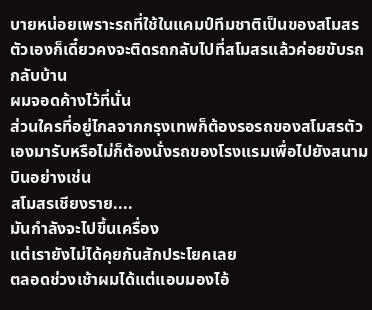บายหน่อยเพราะรถที่ใช้ในแคมป์ทีมชาติเป็นของสโมสรตัวเองก็เดี๋ยวคงจะติดรถกลับไปที่สโมสรแล้วค่อยขับรถกลับบ้าน
ผมจอดค้างไว้ที่นั่น
ส่วนใครที่อยู่ไกลจากกรุงเทพก็ต้องรอรถของสโมสรตัวเองมารับหรือไม่ก็ต้องนั่งรถของโรงแรมเพื่อไปยังสนามบินอย่างเช่น
สโมสรเชียงราย....
มันกำลังจะไปขึ้นเครื่อง
แต่เรายังไม่ได้คุยกันสักประโยคเลย
ตลอดช่วงเช้าผมได้แต่แอบมองไอ้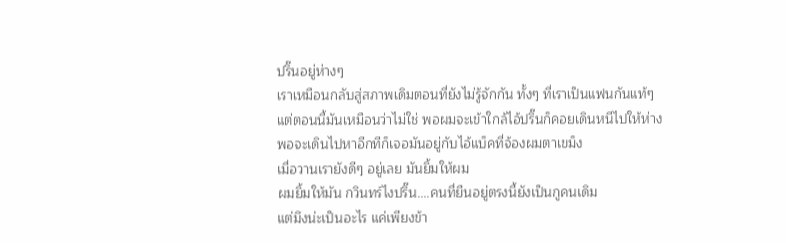ปริ๊นอยู่ห่างๆ
เราเหมือนกลับสู่สภาพเดิมตอนที่ยังไม่รู้จักกัน ทั้งๆ ที่เราเป็นแฟนกันแท้ๆ
แต่ตอนนี้มันเหมือนว่าไม่ใช่ พอผมจะเข้าใกล้ไอ้ปริ๊นก็คอยเดินหนีไปให้ห่าง
พอจะเดินไปหาอีกทีก็เจอมันอยู่กับไอ้แบ็คที่จ้องผมตาเขม็ง
เมื่อวานเรายังดีๆ อยู่เลย มันยิ้มให้ผม
ผมยิ้มให้มัน กวินทร์ไงปริ๊น....คนทื่ยืนอยู่ตรงนี้ยังเป็นกูคนเดิม
แต่มึงน่ะเป็นอะไร แค่เพียงข้า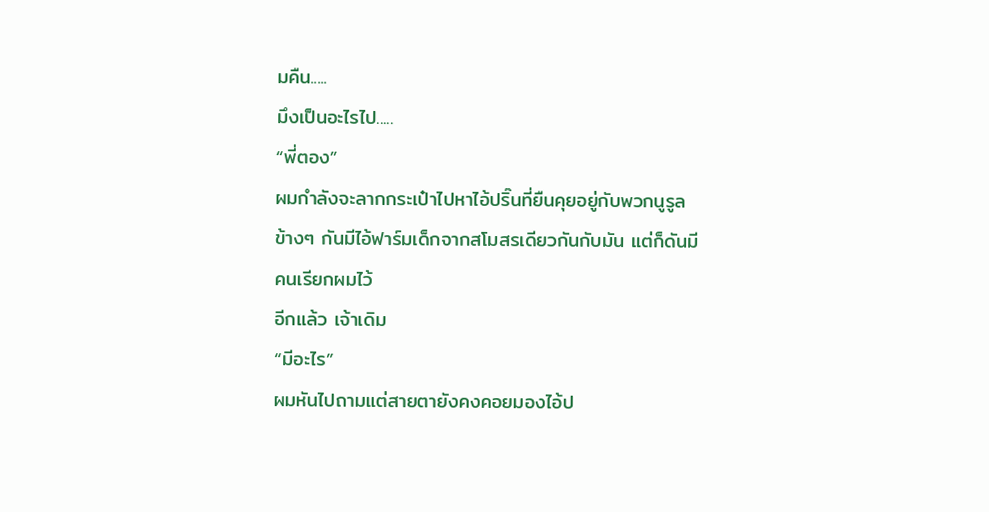มคืน.....
มึงเป็นอะไรไป.....
“พี่ตอง”
ผมกำลังจะลากกระเป๋าไปหาไอ้ปริ๊นที่ยืนคุยอยู่กับพวกนูรูล
ข้างๆ กันมีไอ้ฟาร์มเด็กจากสโมสรเดียวกันกับมัน แต่ก็ดันมีคนเรียกผมไว้
อีกแล้ว เจ้าเดิม
“มีอะไร”
ผมหันไปถามแต่สายตายังคงคอยมองไอ้ป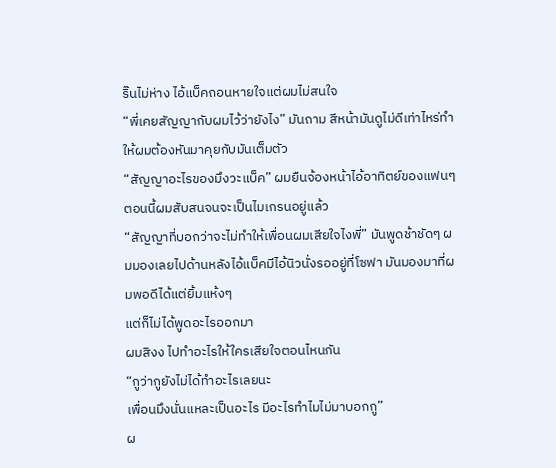ริ๊นไม่ห่าง ไอ้แบ็คถอนหายใจแต่ผมไม่สนใจ
“พี่เคยสัญญากับผมไว้ว่ายังไง” มันถาม สีหน้ามันดูไม่ดีเท่าไหร่ทำให้ผมต้องหันมาคุยกับมันเต็มตัว
“สัญญาอะไรของมึงวะแบ็ค” ผมยืนจ้องหน้าไอ้อาทิตย์ของแฟนๆ ตอนนี้ผมสับสนจนจะเป็นไมเกรนอยู่แล้ว
“สัญญาที่บอกว่าจะไม่ทำให้เพื่อนผมเสียใจไงพี่” มันพูดช้าชัดๆ ผมมองเลยไปด้านหลังไอ้แบ็คมีไอ้นิวนั่งรออยู่ที่โซฟา มันมองมาที่ผมพอดีได้แต่ยิ้มแห้งๆ
แต่ก็ไม่ได้พูดอะไรออกมา
ผมสิงง ไปทำอะไรให้ใครเสียใจตอนไหนกัน
“กูว่ากูยังไม่ได้ทำอะไรเลยนะ
เพื่อนมึงนั่นแหละเป็นอะไร มีอะไรทำไมไม่มาบอกกู”
ผ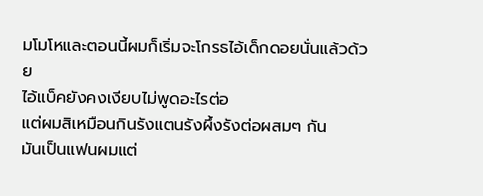มโมโหและตอนนี้ผมก็เริ่มจะโกรธไอ้เด็กดอยนั่นแล้วด้วย
ไอ้แบ็คยังคงเงียบไม่พูดอะไรต่อ
แต่ผมสิเหมือนกินรังแตนรังผึ้งรังต่อผสมๆ กัน
มันเป็นแฟนผมแต่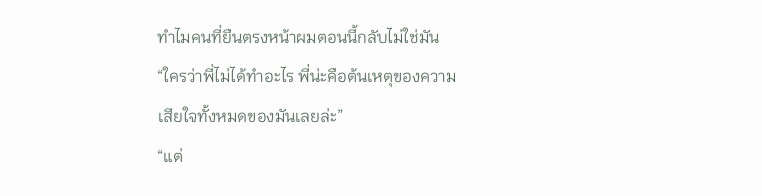ทำไมคนที่ยืนตรงหน้าผมตอนนี้กลับไม่ใช่มัน
“ใครว่าพี่ไม่ได้ทำอะไร พี่น่ะคือต้นเหตุของความเสียใจทั้งหมดของมันเลยล่ะ”
“แต่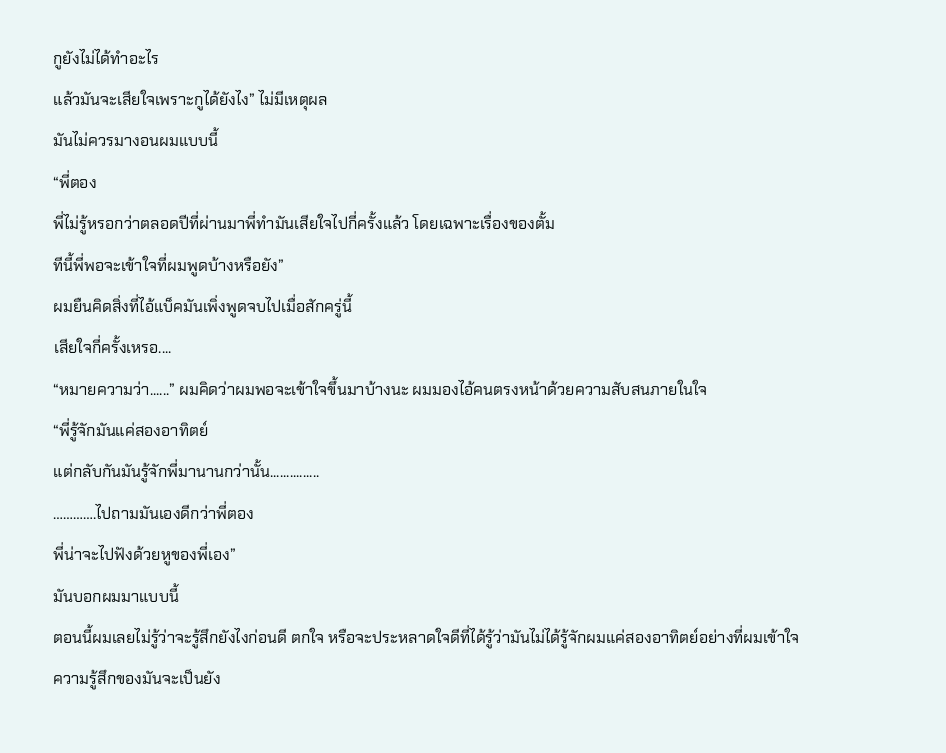กูยังไม่ได้ทำอะไร
แล้วมันจะเสียใจเพราะกูได้ยังไง” ไม่มีเหตุผล
มันไม่ควรมางอนผมแบบนี้
“พี่ตอง
พี่ไม่รู้หรอกว่าตลอดปีที่ผ่านมาพี่ทำมันเสียใจไปกี่ครั้งแล้ว โดยเฉพาะเรื่องของตั้ม
ทีนี้พี่พอจะเข้าใจที่ผมพูดบ้างหรือยัง”
ผมยืนคิดสิ่งที่ไอ้แบ็คมันเพิ่งพูดจบไปเมื่อสักครู่นี้
เสียใจกี่ครั้งเหรอ....
“หมายความว่า......” ผมคิดว่าผมพอจะเข้าใจขึ้นมาบ้างนะ ผมมองไอ้คนตรงหน้าด้วยความสับสนภายในใจ
“พี่รู้จักมันแค่สองอาทิตย์
แต่กลับกันมันรู้จักพี่มานานกว่านั้น...............
………….ไปถามมันเองดีกว่าพี่ตอง
พี่น่าจะไปฟังด้วยหูของพี่เอง”
มันบอกผมมาแบบนี้
ตอนนี้ผมเลยไม่รู้ว่าจะรู้สึกยังไงก่อนดี ตกใจ หรือจะประหลาดใจดีที่ได้รู้ว่ามันไม่ได้รู้จักผมแค่สองอาทิตย์อย่างที่ผมเข้าใจ
ความรู้สึกของมันจะเป็นยัง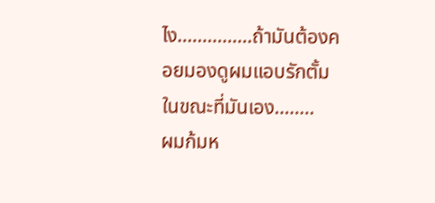ไง...............ถ้ามันต้องคอยมองดูผมแอบรักตั้ม
ในขณะที่มันเอง........
ผมก้มห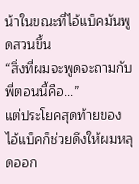น้าในขณะที่ไอ้แบ็คมันพูดสวนขึ้น
“สิ่งที่ผมจะพูดจะถามกับพี่ตอนนี้คือ...”
แต่ประโยคสุดท้ายของไอ้แบ็คก็ช่วยดึงให้ผมหลุดออก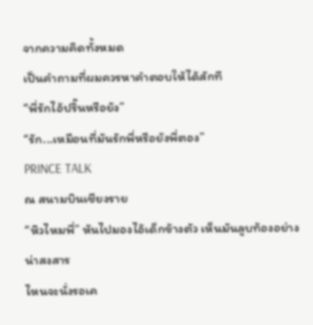จากความคิดทั้งหมด
เป็นคำถามที่ผมควรหาคำตอบให้ได้สักที
“พี่รักไอ้ปริ๊นหรือยัง”
“รัก...เหมือนที่มันรักพี่หรือยังพี่ตอง”
PRINCE TALK
ณ สนามบินเชียงราย
“หิวไหมพี่” หันไปมองไอ้เด็กข้างตัว เห็นมันลูบท้องอย่างน่าสงสาร
ไหนจะนั่งรอเค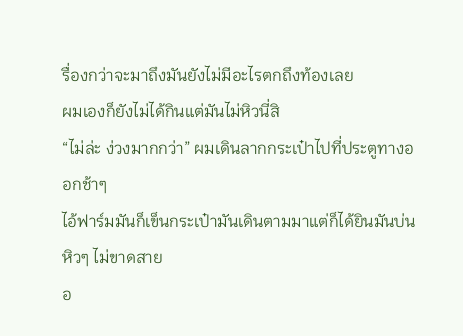รื่องกว่าจะมาถึงมันยังไม่มีอะไรตกถึงท้องเลย
ผมเองก็ยังไม่ได้กินแต่มันไม่หิวนี่สิ
“ไม่ล่ะ ง่วงมากกว่า” ผมเดินลากกระเป๋าไปที่ประตูทางออกช้าๆ
ไอ้ฟาร์มมันก็เข็นกระเป๋ามันเดินตามมาแต่ก็ได้ยินมันบ่นหิวๆ ไม่ขาดสาย
อ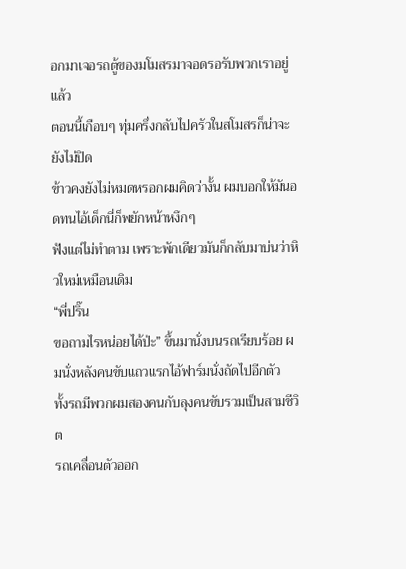อกมาเจอรถตู้ของมโมสรมาจอดรอรับพวกเราอยู่แล้ว
ตอนนี้เกือบๆ ทุ่มครึ่งกลับไปครัวในสโมสรก็น่าจะยังไม่ปิด
ข้าวคงยังไม่หมดหรอกผมคิดว่างั้น ผมบอกให้มันอดทนไอ้เด็กนี่ก็พยักหน้าหงึกๆ
ฟังแต่ไม่ทำตาม เพราะพักเดียวมันก็กลับมาบ่นว่าหิวใหม่เหมือนเดิม
“พี่ปริ๊น
ขอถามไรหน่อยได้ป่ะ” ขึ้นมานั่งบนรถเรียบร้อย ผมนั่งหลังคนขับแถวแรกไอ้ฟาร์มนั่งถัดไปอีกตัว
ทั้งรถมีพวกผมสองคนกับลุงคนขับรวมเป็นสามชีวิต
รถเคลื่อนตัวออก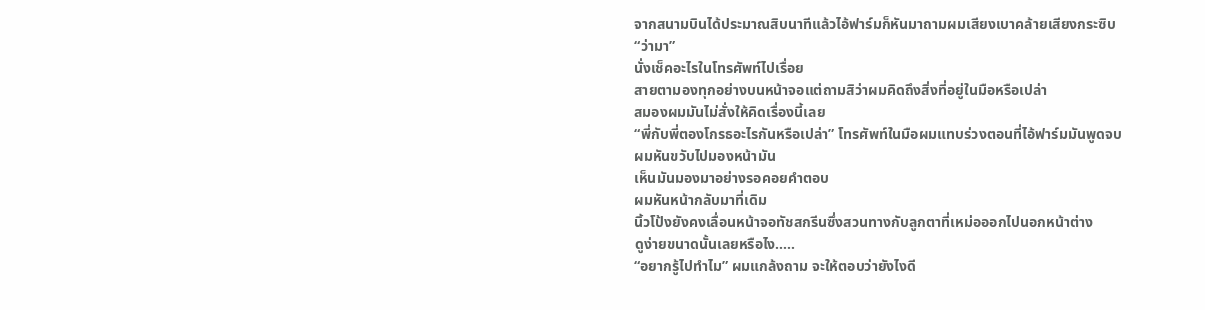จากสนามบินได้ประมาณสิบนาทีแล้วไอ้ฟาร์มก็หันมาถามผมเสียงเบาคล้ายเสียงกระซิบ
“ว่ามา”
นั่งเช็คอะไรในโทรศัพท์ไปเรื่อย
สายตามองทุกอย่างบนหน้าจอแต่ถามสิว่าผมคิดถึงสิ่งที่อยู่ในมือหรือเปล่า
สมองผมมันไม่สั่งให้คิดเรื่องนี้เลย
“พี่กับพี่ตองโกรธอะไรกันหรือเปล่า” โทรศัพท์ในมือผมแทบร่วงตอนที่ไอ้ฟาร์มมันพูดจบ ผมหันขวับไปมองหน้ามัน
เห็นมันมองมาอย่างรอคอยคำตอบ
ผมหันหน้ากลับมาที่เดิม
นิ้วโป้งยังคงเลื่อนหน้าจอทัชสกรีนซึ่งสวนทางกับลูกตาที่เหม่อออกไปนอกหน้าต่าง
ดูง่ายขนาดนั้นเลยหรือไง.....
“อยากรู้ไปทำไม” ผมแกล้งถาม จะให้ตอบว่ายังไงดี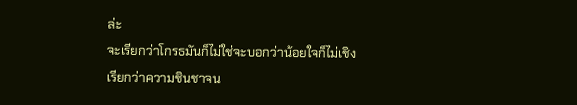ล่ะ
จะเรียกว่าโกรธมันก็ไม่ใช่จะบอกว่าน้อยใจก็ไม่เชิง
เรียกว่าความชินชาจน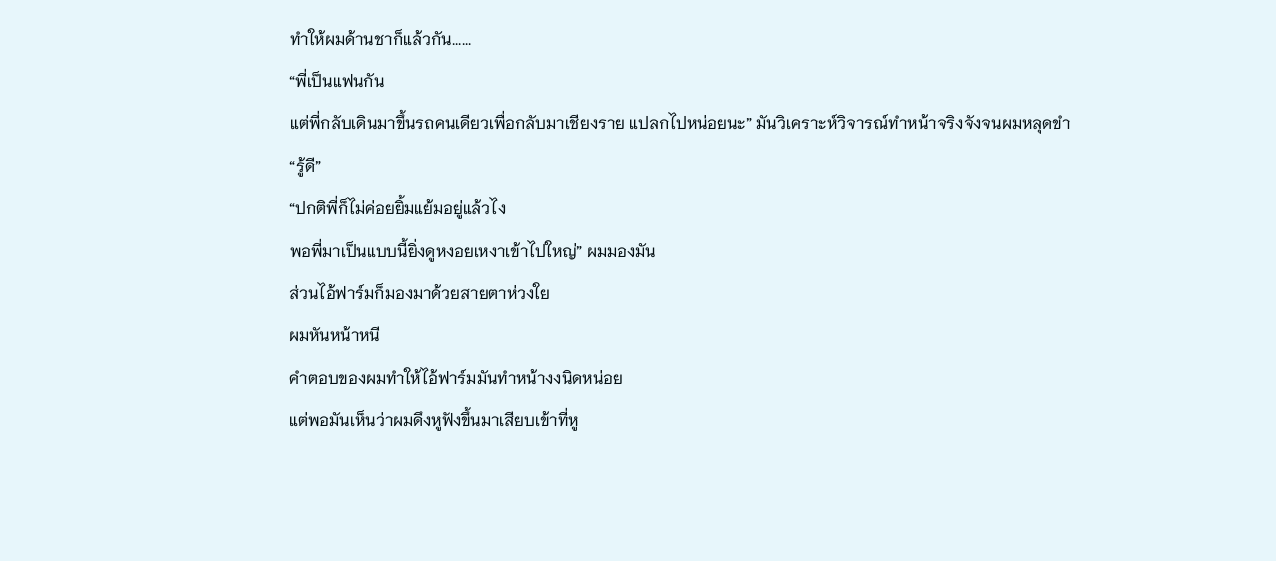ทำให้ผมด้านชาก็แล้วกัน......
“พี่เป็นแฟนกัน
แต่พี่กลับเดินมาขึ้นรถคนเดียวเพื่อกลับมาเชียงราย แปลกไปหน่อยนะ” มันวิเคราะห์วิจารณ์ทำหน้าจริงจังจนผมหลุดขำ
“รู้ดี”
“ปกติพี่ก็ไม่ค่อยยิ้มแย้มอยู่แล้วไง
พอพี่มาเป็นแบบนี้ยิ่งดูหงอยเหงาเข้าไปใหญ่” ผมมองมัน
ส่วนไอ้ฟาร์มก็มองมาด้วยสายตาห่วงใย
ผมหันหน้าหนี
คำตอบของผมทำให้ไอ้ฟาร์มมันทำหน้างงนิดหน่อย
แต่พอมันเห็นว่าผมดึงหูฟังขึ้นมาเสียบเข้าที่หู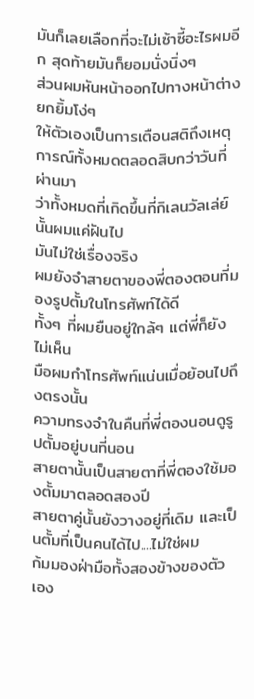มันก็เลยเลือกที่จะไม่เซ้าซี้อะไรผมอีก สุดท้ายมันก็ยอมนั่งนิ่งๆ
ส่วนผมหันหน้าออกไปทางหน้าต่าง ยกยิ้มโง่ๆ
ให้ตัวเองเป็นการเตือนสติถึงเหตุการณ์ทั้งหมดตลอดสิบกว่าวันที่ผ่านมา
ว่าทั้งหมดที่เกิดขึ้นที่กิเลนวัลเล่ย์นั้นผมแค่ฝันไป
มันไม่ใช่เรื่องจริง
ผมยังจำสายตาของพี่ตองตอนที่มองรูปตั้มในโทรศัพท์ได้ดี
ทั้งๆ ที่ผมยืนอยู่ใกล้ๆ แต่พี่ก็ยังไม่เห็น
มือผมกำโทรศัพท์แน่นเมื่อย้อนไปถึงตรงนั้น
ความทรงจำในคืนที่พี่ตองนอนดูรูปตั้มอยู่บนที่นอน
สายตานั้นเป็นสายตาที่พี่ตองใช้มองตั้มมาตลอดสองปี
สายตาคู่นั้นยังวางอยู่ที่เดิม และเป็นตั้มที่เป็นคนได้ไป....ไม่ใช่ผม
ก้มมองฝ่ามือทั้งสองข้างของตัวเอง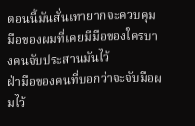ตอนนี้มันสั่นเทายากจะควบคุมมือของผมที่เคยมีมือของใครบางคนจับประสานมันไว้
ฝ่ามือของคนที่บอกว่าจะจับมือผมไว้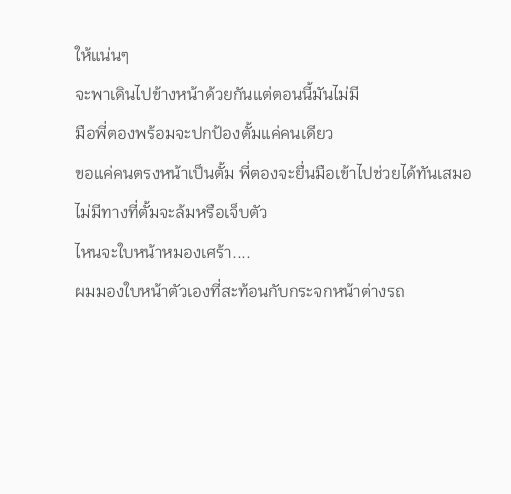ให้แน่นๆ
จะพาเดินไปข้างหน้าด้วยกันแต่ตอนนี้มันไม่มี
มือพี่ตองพร้อมจะปกป้องตั้มแค่คนเดียว
ขอแค่คนตรงหน้าเป็นตั้ม พี่ตองจะยื่นมือเข้าไปช่วยได้ทันเสมอ
ไม่มีทางที่ตั้มจะล้มหรือเจ็บตัว
ไหนจะใบหน้าหมองเศร้า....
ผมมองใบหน้าตัวเองที่สะท้อนกับกระจกหน้าต่างรถ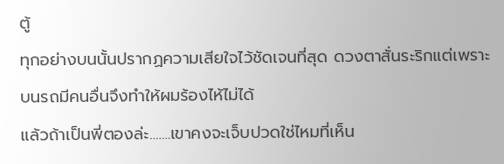ตู้
ทุกอย่างบนนั้นปรากฏความเสียใจไว้ชัดเจนที่สุด ดวงตาสั่นระริกแต่เพราะบนรถมีคนอื่นจึงทำให้ผมร้องไห้ไม่ได้
แล้วถ้าเป็นพี่ตองล่ะ.......เขาคงจะเจ็บปวดใช่ไหมที่เห็น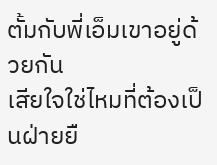ตั้มกับพี่เอ็มเขาอยู่ด้วยกัน
เสียใจใช่ไหมที่ต้องเป็นฝ่ายยื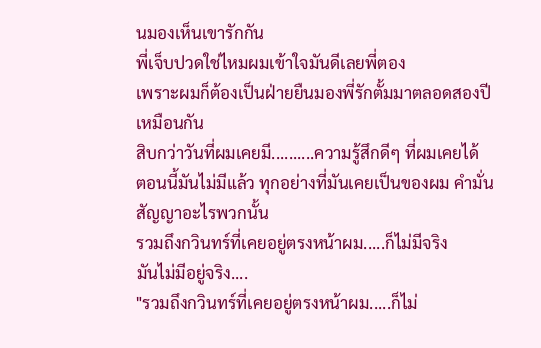นมองเห็นเขารักกัน
พี่เจ็บปวดใช่ไหมผมเข้าใจมันดีเลยพี่ตอง
เพราะผมก็ต้องเป็นฝ่ายยืนมองพี่รักตั้มมาตลอดสองปีเหมือนกัน
สิบกว่าวันที่ผมเคยมี..........ความรู้สึกดีๆ ที่ผมเคยได้
ตอนนี้มันไม่มีแล้ว ทุกอย่างที่มันเคยเป็นของผม คำมั่นสัญญาอะไรพวกนั้น
รวมถึงกวินทร์ที่เคยอยู่ตรงหน้าผม.....ก็ไม่มีจริง
มันไม่มีอยู่จริง....
"รวมถึงกวินทร์ที่เคยอยู่ตรงหน้าผม.....ก็ไม่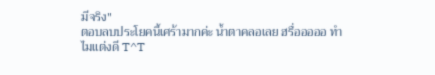มีจริง"
ตอบลบประโยคนี้เศร้ามากค่ะ น้ำตาคลอเลย ฮรื่อออออ ทำไมแต่งดี T^T